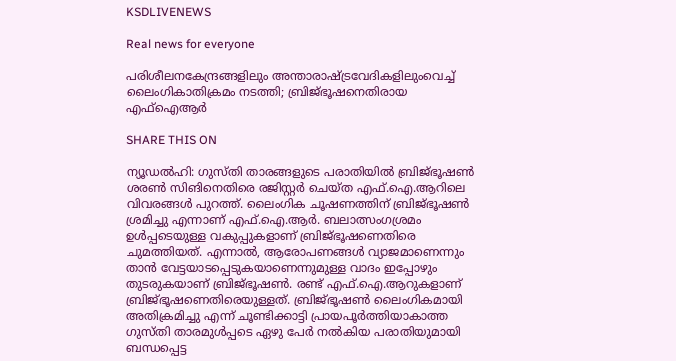KSDLIVENEWS

Real news for everyone

പരിശീലനകേന്ദ്രങ്ങളിലും അന്താരാഷ്ട്രവേദികളിലുംവെച്ച് ലൈംഗികാതിക്രമം നടത്തി; ബ്രിജ്ഭൂഷനെതിരായ എഫ്ഐആർ

SHARE THIS ON

ന്യൂഡല്‍ഹി: ഗുസ്തി താരങ്ങളുടെ പരാതിയില്‍ ബ്രിജ്ഭൂഷണ്‍ ശരണ്‍ സിങിനെതിരെ രജിസ്റ്റര്‍ ചെയ്ത എഫ്.ഐ.ആറിലെ വിവരങ്ങള്‍ പുറത്ത്. ലൈംഗിക ചൂഷണത്തിന് ബ്രിജ്ഭൂഷണ്‍ ശ്രമിച്ചു എന്നാണ് എഫ്.ഐ.ആര്‍. ബലാത്സംഗശ്രമം ഉള്‍പ്പടെയുള്ള വകുപ്പുകളാണ് ബ്രിജ്ഭൂഷണെതിരെ ചുമത്തിയത്. എന്നാല്‍, ആരോപണങ്ങള്‍ വ്യാജമാണെന്നും താന്‍ വേട്ടയാടപ്പെടുകയാണെന്നുമുള്ള വാദം ഇപ്പോഴും തുടരുകയാണ് ബ്രിജ്ഭൂഷണ്‍. രണ്ട് എഫ്.ഐ.ആറുകളാണ് ബ്രിജ്ഭൂഷണെതിരെയുള്ളത്. ബ്രിജ്ഭൂഷണ്‍ ലൈംഗികമായി അതിക്രമിച്ചു എന്ന് ചൂണ്ടിക്കാട്ടി പ്രായപൂര്‍ത്തിയാകാത്ത ഗുസ്തി താരമുള്‍പ്പടെ ഏഴു പേര്‍ നല്‍കിയ പരാതിയുമായി ബന്ധപ്പെട്ട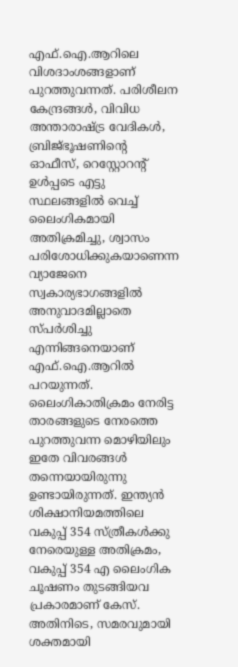എഫ്.ഐ.ആറിലെ വിശദാംശങ്ങളാണ് പുറത്തുവന്നത്. പരിശീലന കേന്ദ്രങ്ങള്‍, വിവിധ അന്താരാഷ്ട്ര വേദികള്‍, ബ്രിജ്ഭൂഷണിന്റെ ഓഫീസ്, റെസ്റ്റോറന്റ് ഉള്‍പ്പടെ എട്ടു സ്ഥലങ്ങളില്‍ വെച്ച് ലൈംഗികമായി അതിക്രമിച്ചു, ശ്വാസം പരിശോധിക്കുകയാണെന്ന വ്യാജേനെ സ്വകാര്യഭാഗങ്ങളില്‍ അനുവാദമില്ലാതെ സ്പര്‍ശിച്ചു എന്നിങ്ങനെയാണ് എഫ്.ഐ.ആറില്‍ പറയുന്നത്. ലൈംഗികാതിക്രമം നേരിട്ട താരങ്ങളുടെ നേരത്തെ പുറത്തുവന്ന മൊഴിയിലും ഇതേ വിവരങ്ങള്‍ തന്നെയായിരുന്നു ഉണ്ടായിരുന്നത്. ഇന്ത്യന്‍ ശിക്ഷാനിയമത്തിലെ വകുപ്പ് 354 സ്ത്രീകള്‍ക്കു നേരെയുള്ള അതിക്രമം, വകുപ്പ് 354 എ ലൈംഗിക ചൂഷണം തുടങ്ങിയവ പ്രകാരമാണ് കേസ്. അതിനിടെ, സമരവുമായി ശക്തമായി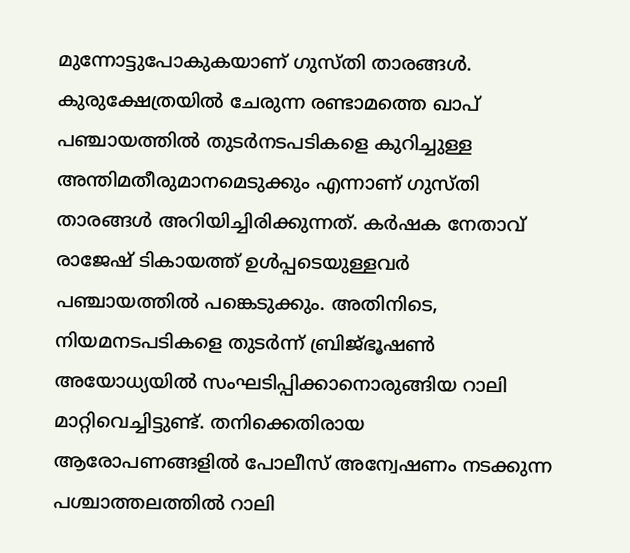മുന്നോട്ടുപോകുകയാണ് ഗുസ്തി താരങ്ങൾ. കുരുക്ഷേത്രയില്‍ ചേരുന്ന രണ്ടാമത്തെ ഖാപ് പഞ്ചായത്തില്‍ തുടര്‍നടപടികളെ കുറിച്ചുള്ള അന്തിമതീരുമാനമെടുക്കും എന്നാണ് ഗുസ്തി താരങ്ങൾ അറിയിച്ചിരിക്കുന്നത്. കര്‍ഷക നേതാവ് രാജേഷ് ടികായത്ത് ഉള്‍പ്പടെയുള്ളവര്‍ പഞ്ചായത്തില്‍ പങ്കെടുക്കും. അതിനിടെ, നിയമനടപടികളെ തുടര്‍ന്ന് ബ്രിജ്ഭൂഷണ്‍ അയോധ്യയില്‍ സംഘടിപ്പിക്കാനൊരുങ്ങിയ റാലി മാറ്റിവെച്ചിട്ടുണ്ട്. തനിക്കെതിരായ ആരോപണങ്ങളില്‍ പോലീസ് അന്വേഷണം നടക്കുന്ന പശ്ചാത്തലത്തില്‍ റാലി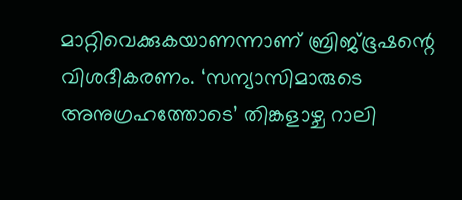മാറ്റിവെക്കുകയാണന്നാണ് ബ്രിജ്ഭൂഷന്റെ വിശദീകരണം. ‘സന്യാസിമാരുടെ അനുഗ്രഹത്തോടെ’ തിങ്കളാഴ്ച റാലി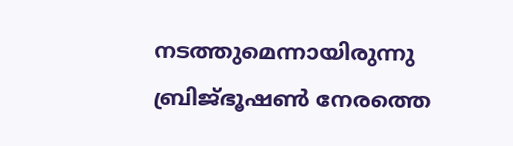നടത്തുമെന്നായിരുന്നു ബ്രിജ്ഭൂഷണ്‍ നേരത്തെ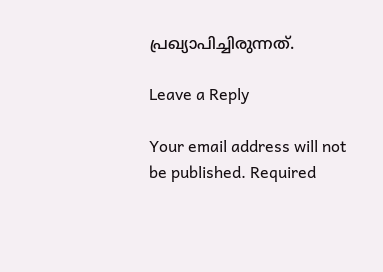പ്രഖ്യാപിച്ചിരുന്നത്.

Leave a Reply

Your email address will not be published. Required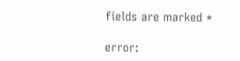fields are marked *

error: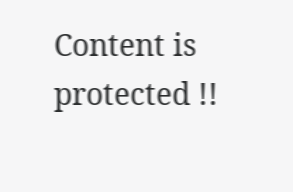Content is protected !!